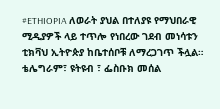#ETHIOPIA ለወራት ያህል በተለያዩ የማህበራዊ ሚዲያዎች ላይ ተጥሎ የነበረው ገደብ መነሳቱን ቲክቫህ ኢትዮጵያ ከቤተሰቦቹ ለማረጋገጥ ችሏል። ቴሌግራም፣ ዩትዩብ ፣ ፌስቡክ መሰል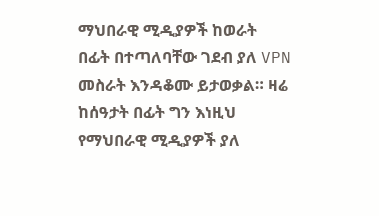ማህበራዊ ሚዲያዎች ከወራት በፊት በተጣለባቸው ገደብ ያለ VPN መስራት እንዳቆሙ ይታወቃል። ዛሬ ከሰዓታት በፊት ግን እነዚህ የማህበራዊ ሚዲያዎች ያለ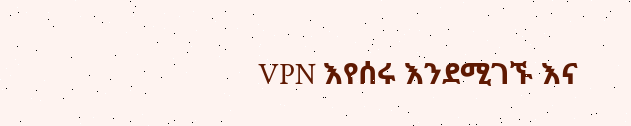VPN እየሰሩ እንደሚገኙ እና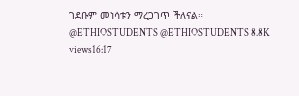ገደቡም መነሳቱን ማረጋገጥ ችለናል። @ETHIOSTUDENTS @ETHIOSTUDENTS 8.8K views16:17